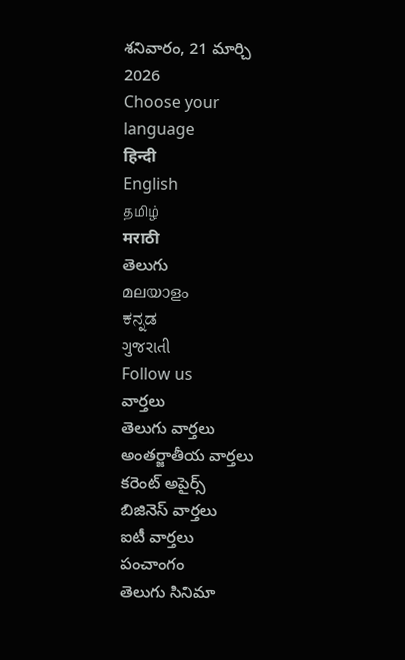శనివారం, 21 మార్చి 2026
Choose your language
हिन्दी
English
தமிழ்
मराठी
తెలుగు
മലയാളം
ಕನ್ನಡ
ગુજરાતી
Follow us
వార్తలు
తెలుగు వార్తలు
అంతర్జాతీయ వార్తలు
కరెంట్ అపైర్స్
బిజినెస్ వార్తలు
ఐటీ వార్తలు
పంచాంగం
తెలుగు సినిమా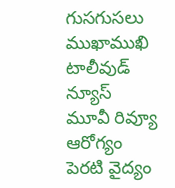గుసగుసలు
ముఖాముఖి
టాలీవుడ్ న్యూస్
మూవీ రివ్యూ
ఆరోగ్యం
పెరటి వైద్యం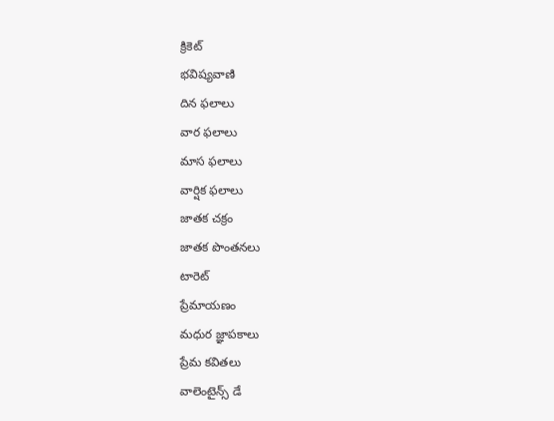క్రికెట్
భవిష్యవాణి
దిన ఫలాలు
వార ఫలాలు
మాస ఫలాలు
వార్షిక ఫలాలు
జాతక చక్రం
జాతక పొంతనలు
టారెట్
ప్రేమాయణం
మధుర జ్ఞాపకాలు
ప్రేమ కవితలు
వాలెంటైన్స్ డే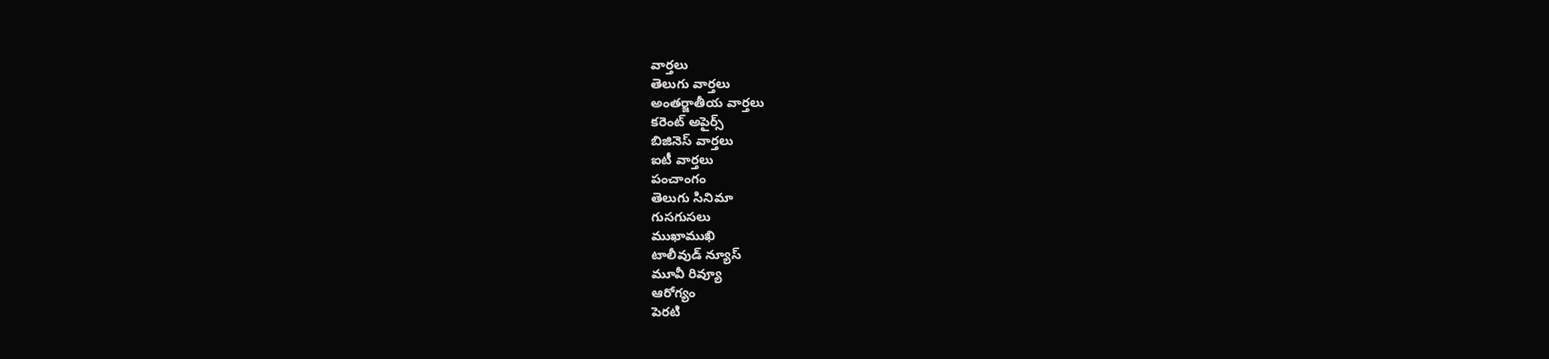వార్తలు
తెలుగు వార్తలు
అంతర్జాతీయ వార్తలు
కరెంట్ అపైర్స్
బిజినెస్ వార్తలు
ఐటీ వార్తలు
పంచాంగం
తెలుగు సినిమా
గుసగుసలు
ముఖాముఖి
టాలీవుడ్ న్యూస్
మూవీ రివ్యూ
ఆరోగ్యం
పెరటి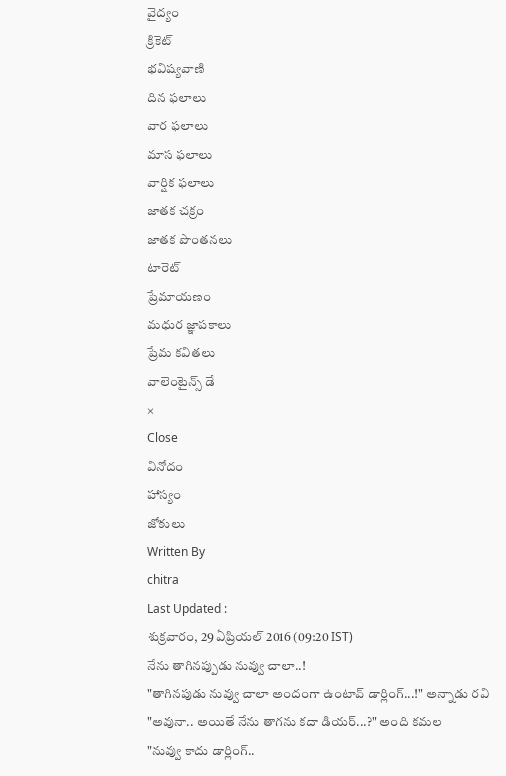వైద్యం
క్రికెట్
భవిష్యవాణి
దిన ఫలాలు
వార ఫలాలు
మాస ఫలాలు
వార్షిక ఫలాలు
జాతక చక్రం
జాతక పొంతనలు
టారెట్
ప్రేమాయణం
మధుర జ్ఞాపకాలు
ప్రేమ కవితలు
వాలెంటైన్స్ డే
×
Close
వినోదం
హాస్యం
జోకులు
Written By
chitra
Last Updated :
శుక్రవారం, 29 ఏప్రియల్ 2016 (09:20 IST)
నేను తాగినప్పుడు నువ్వు చాలా..!
"తాగినపుడు నువ్వు చాలా అందంగా ఉంటావ్ డార్లింగ్...!" అన్నాడు రవి
"అవునా.. అయితే నేను తాగను కదా డియర్...?" అంది కమల
"నువ్వు కాదు డార్లింగ్..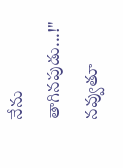నేను తాగినపుడు...!" నవ్వుతూ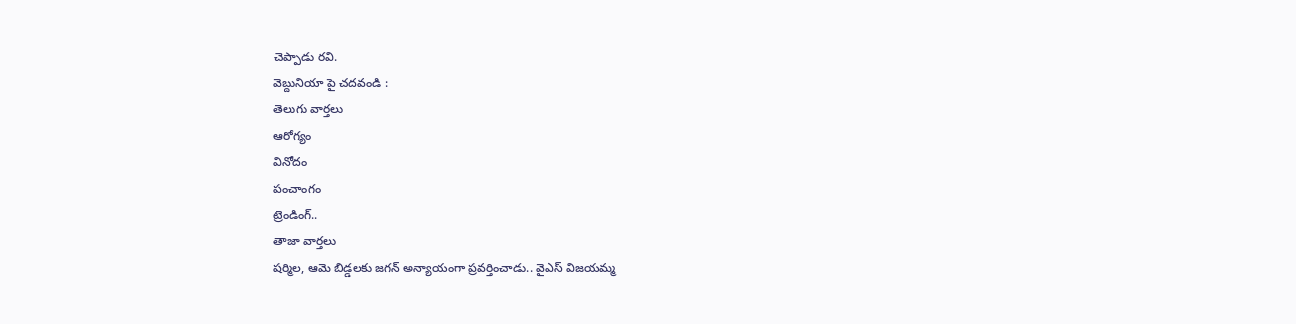చెప్పాడు రవి.
వెబ్దునియా పై చదవండి :
తెలుగు వార్తలు
ఆరోగ్యం
వినోదం
పంచాంగం
ట్రెండింగ్..
తాజా వార్తలు
షర్మిల, ఆమె బిడ్డలకు జగన్ అన్యాయంగా ప్రవర్తించాడు.. వైఎస్ విజయమ్మ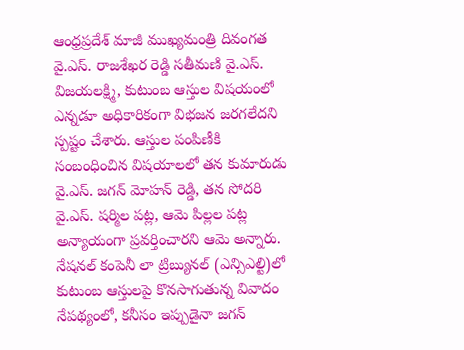ఆంధ్రప్రదేశ్ మాజీ ముఖ్యమంత్రి దివంగత వై.ఎస్. రాజశేఖర రెడ్డి సతీమణి వై.ఎస్. విజయలక్ష్మి, కుటుంబ ఆస్తుల విషయంలో ఎన్నడూ అధికారికంగా విభజన జరగలేదని స్పష్టం చేశారు. ఆస్తుల పంపిణీకి సంబంధించిన విషయాలలో తన కుమారుడు వై.ఎస్. జగన్ మోహన్ రెడ్డి, తన సోదరి వై.ఎస్. షర్మిల పట్ల, ఆమె పిల్లల పట్ల అన్యాయంగా ప్రవర్తించారని ఆమె అన్నారు. నేషనల్ కంపెనీ లా ట్రిబ్యునల్ (ఎన్సిఎల్టి)లో కుటుంబ ఆస్తులపై కొనసాగుతున్న వివాదం నేపథ్యంలో, కనీసం ఇప్పుడైనా జగన్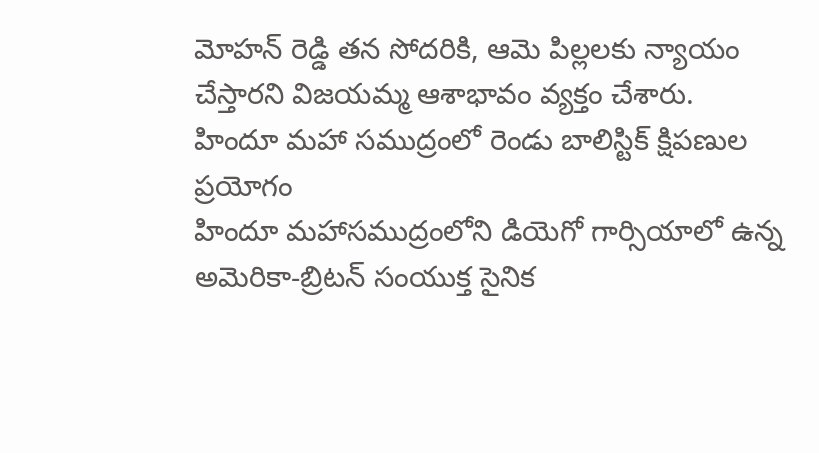మోహన్ రెడ్డి తన సోదరికి, ఆమె పిల్లలకు న్యాయం చేస్తారని విజయమ్మ ఆశాభావం వ్యక్తం చేశారు.
హిందూ మహా సముద్రంలో రెండు బాలిస్టిక్ క్షిపణుల ప్రయోగం
హిందూ మహాసముద్రంలోని డియెగో గార్సియాలో ఉన్న అమెరికా-బ్రిటన్ సంయుక్త సైనిక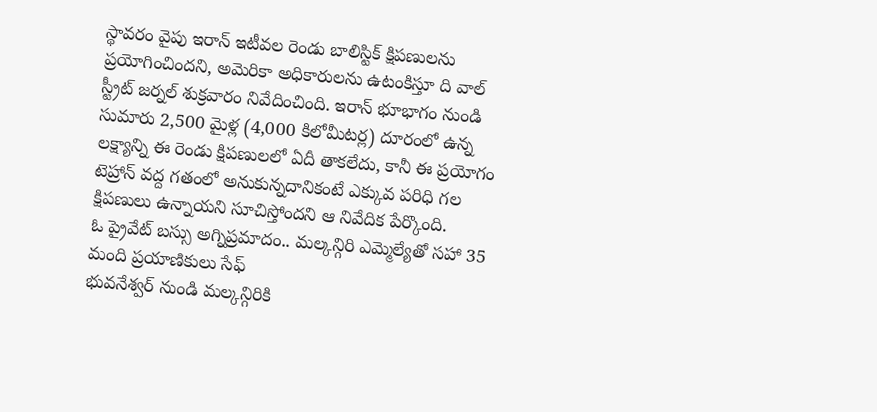స్థావరం వైపు ఇరాన్ ఇటీవల రెండు బాలిస్టిక్ క్షిపణులను ప్రయోగించిందని, అమెరికా అధికారులను ఉటంకిస్తూ ది వాల్ స్ట్రీట్ జర్నల్ శుక్రవారం నివేదించింది. ఇరాన్ భూభాగం నుండి సుమారు 2,500 మైళ్ల (4,000 కిలోమీటర్ల) దూరంలో ఉన్న లక్ష్యాన్ని ఈ రెండు క్షిపణులలో ఏదీ తాకలేదు, కానీ ఈ ప్రయోగం టెహ్రాన్ వద్ద గతంలో అనుకున్నదానికంటే ఎక్కువ పరిధి గల క్షిపణులు ఉన్నాయని సూచిస్తోందని ఆ నివేదిక పేర్కొంది.
ఓ ప్రైవేట్ బస్సు అగ్నిప్రమాదం.. మల్కన్గిరి ఎమ్మెల్యేతో సహా 35 మంది ప్రయాణికులు సేఫ్
భువనేశ్వర్ నుండి మల్కన్గిరికి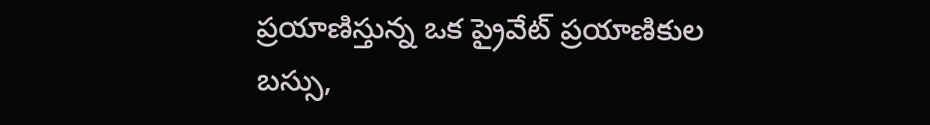ప్రయాణిస్తున్న ఒక ప్రైవేట్ ప్రయాణికుల బస్సు,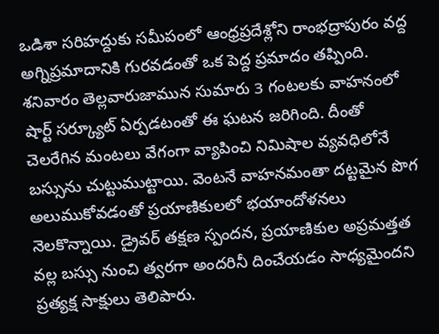ఒడిశా సరిహద్దుకు సమీపంలో ఆంధ్రప్రదేశ్లోని రాంభద్రాపురం వద్ద అగ్నిప్రమాదానికి గురవడంతో ఒక పెద్ద ప్రమాదం తప్పింది. శనివారం తెల్లవారుజామున సుమారు 3 గంటలకు వాహనంలో షార్ట్ సర్క్యూట్ ఏర్పడటంతో ఈ ఘటన జరిగింది. దీంతో చెలరేగిన మంటలు వేగంగా వ్యాపించి నిమిషాల వ్యవధిలోనే బస్సును చుట్టుముట్టాయి. వెంటనే వాహనమంతా దట్టమైన పొగ అలుముకోవడంతో ప్రయాణికులలో భయాందోళనలు నెలకొన్నాయి. డ్రైవర్ తక్షణ స్పందన, ప్రయాణికుల అప్రమత్తత వల్ల బస్సు నుంచి త్వరగా అందరినీ దించేయడం సాధ్యమైందని ప్రత్యక్ష సాక్షులు తెలిపారు.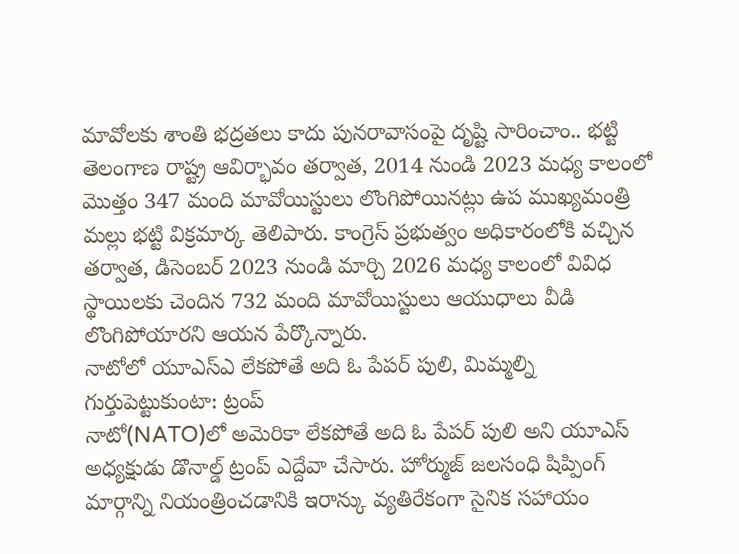మావోలకు శాంతి భద్రతలు కాదు పునరావాసంపై దృష్టి సారించాం.. భట్టి
తెలంగాణ రాష్ట్ర ఆవిర్భావం తర్వాత, 2014 నుండి 2023 మధ్య కాలంలో మొత్తం 347 మంది మావోయిస్టులు లొంగిపోయినట్లు ఉప ముఖ్యమంత్రి మల్లు భట్టి విక్రమార్క తెలిపారు. కాంగ్రెస్ ప్రభుత్వం అధికారంలోకి వచ్చిన తర్వాత, డిసెంబర్ 2023 నుండి మార్చి 2026 మధ్య కాలంలో వివిధ స్థాయిలకు చెందిన 732 మంది మావోయిస్టులు ఆయుధాలు వీడి లొంగిపోయారని ఆయన పేర్కొన్నారు.
నాటోలో యూఎస్ఎ లేకపోతే అది ఓ పేపర్ పులి, మిమ్మల్ని గుర్తుపెట్టుకుంటా: ట్రంప్
నాటో(NATO)లో అమెరికా లేకపోతే అది ఓ పేపర్ పులి అని యూఎస్ అధ్యక్షుడు డొనాల్డ్ ట్రంప్ ఎద్దేవా చేసారు. హోర్ముజ్ జలసంధి షిప్పింగ్ మార్గాన్ని నియంత్రించడానికి ఇరాన్కు వ్యతిరేకంగా సైనిక సహాయం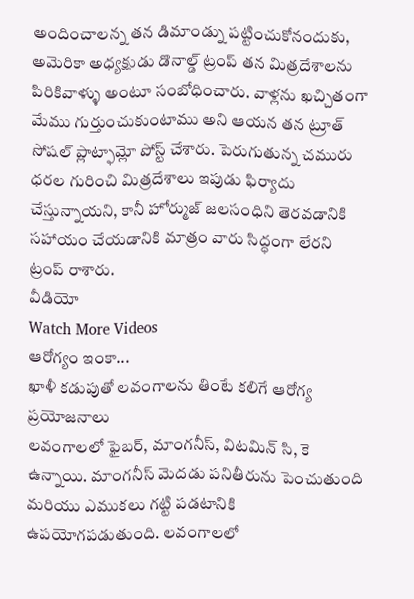అందించాలన్న తన డిమాండ్ను పట్టించుకోనందుకు, అమెరికా అధ్యక్షుడు డొనాల్డ్ ట్రంప్ తన మిత్రదేశాలను పిరికివాళ్ళు అంటూ సంబోధించారు. వాళ్లను ఖచ్చితంగా మేము గుర్తుంచుకుంటాము అని ఆయన తన ట్రూత్ సోషల్ ప్లాట్ఫామ్లో పోస్ట్ చేశారు. పెరుగుతున్న చమురు ధరల గురించి మిత్రదేశాలు ఇపుడు ఫిర్యాదు చేస్తున్నాయని, కానీ హోర్ముజ్ జలసంధిని తెరవడానికి సహాయం చేయడానికి మాత్రం వారు సిద్ధంగా లేరని ట్రంప్ రాశారు.
వీడియో
Watch More Videos
ఆరోగ్యం ఇంకా...
ఖాళీ కడుపుతో లవంగాలను తింటే కలిగే ఆరోగ్య ప్రయోజనాలు
లవంగాలలో ఫైబర్, మాంగనీస్, విటమిన్ సి, కె ఉన్నాయి. మాంగనీస్ మెదడు పనితీరును పెంచుతుంది మరియు ఎముకలు గట్టి పడటానికి ఉపయోగపడుతుంది. లవంగాలలో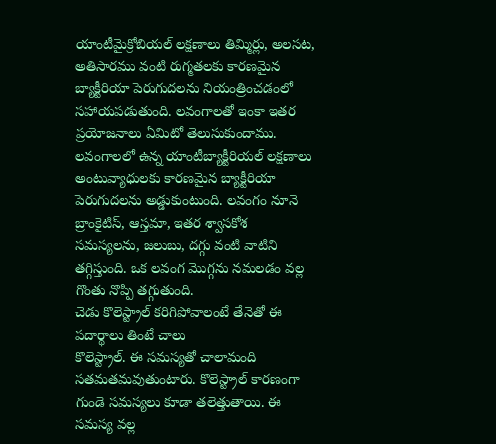యాంటీమైక్రోబియల్ లక్షణాలు తిమ్మిర్లు, అలసట, అతిసారము వంటి రుగ్మతలకు కారణమైన బ్యాక్టీరియా పెరుగుదలను నియంత్రించడంలో సహాయపడుతుంది. లవంగాలతో ఇంకా ఇతర ప్రయోజనాలు ఏమిటో తెలుసుకుందాము. లవంగాలలో ఉన్న యాంటీబ్యాక్టీరియల్ లక్షణాలు అంటువ్యాధులకు కారణమైన బ్యాక్టీరియా పెరుగుదలను అడ్డుకుంటుంది. లవంగం నూనె బ్రాంకైటిస్, ఆస్తమా, ఇతర శ్వాసకోశ సమస్యలను, జలుబు, దగ్గు వంటి వాటిని తగ్గిస్తుంది. ఒక లవంగ మొగ్గను నమలడం వల్ల గొంతు నొప్పి తగ్గుతుంది.
చెడు కొలెస్ట్రాల్ కరిగిపోవాలంటే తేనెతో ఈ పదార్థాలు తింటే చాలు
కొలెస్ట్రాల్. ఈ సమస్యతో చాలామంది సతమతమవుతుంటారు. కొలెస్ట్రాల్ కారణంగా గుండె సమస్యలు కూడా తలెత్తుతాయి. ఈ సమస్య వల్ల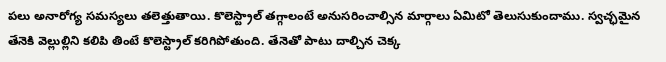పలు అనారోగ్య సమస్యలు తలెత్తుతాయి. కొలెస్ట్రాల్ తగ్గాలంటే అనుసరించాల్సిన మార్గాలు ఏమిటో తెలుసుకుందాము. స్వచ్ఛమైన తేనెకి వెల్లుల్లిని కలిపి తింటే కొలెస్ట్రాల్ కరిగిపోతుంది. తేనెతో పాటు దాల్చిన చెక్క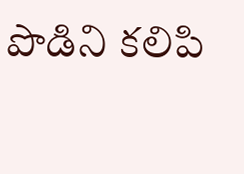పొడిని కలిపి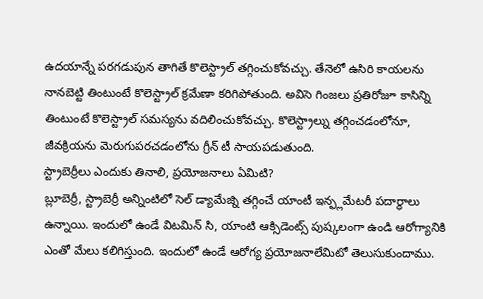ఉదయాన్నే పరగడుపున తాగితే కొలెస్ట్రాల్ తగ్గించుకోవచ్చు. తేనెలో ఉసిరి కాయలను నానబెట్టి తింటుంటే కొలెస్ట్రాల్ క్రమేణా కరిగిపోతుంది. అవిసె గింజలు ప్రతిరోజూ కాసిన్ని తింటుంటే కొలెస్ట్రాల్ సమస్యను వదిలించుకోవచ్చు. కొలెస్ట్రాల్ను తగ్గించడంలోనూ, జీవక్రియను మెరుగుపరచడంలోను గ్రీన్ టీ సాయపడుతుంది.
స్ట్రాబెర్రీలు ఎందుకు తినాలి, ప్రయోజనాలు ఏమిటి?
బ్లూబెర్రీ, స్ట్రాబెర్రీ అన్నింటిలో సెల్ డ్యామేజ్ని తగ్గించే యాంటీ ఇన్ఫ్లమేటరీ పదార్ధాలు ఉన్నాయి. ఇందులో ఉండే విటమిన్ సి, యాంటి ఆక్సిడెంట్స్ పుష్కలంగా ఉండి ఆరోగ్యానికి ఎంతో మేలు కలిగిస్తుంది. ఇందులో ఉండే ఆరోగ్య ప్రయోజనాలేమిటో తెలుసుకుందాము.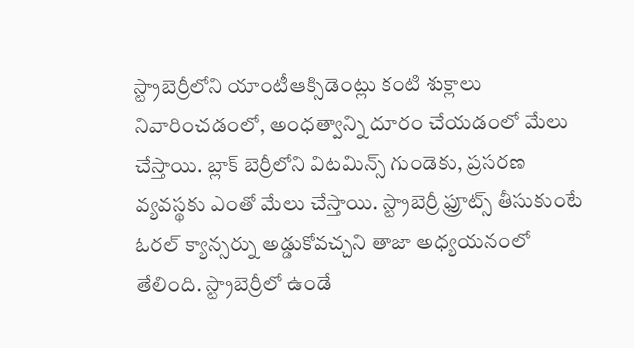స్ట్రాబెర్రీలోని యాంటీఆక్సిడెంట్లు కంటి శుక్లాలు నివారించడంలో, అంధత్వాన్ని దూరం చేయడంలో మేలు చేస్తాయి. బ్లాక్ బెర్రీలోని విటమిన్స్ గుండెకు, ప్రసరణ వ్యవస్థకు ఎంతో మేలు చేస్తాయి. స్ట్రాబెర్రీ ఫ్రూట్స్ తీసుకుంటే ఓరల్ క్యాన్సర్ను అడ్డుకోవచ్చని తాజా అధ్యయనంలో తేలింది. స్ట్రాబెర్రీలో ఉండే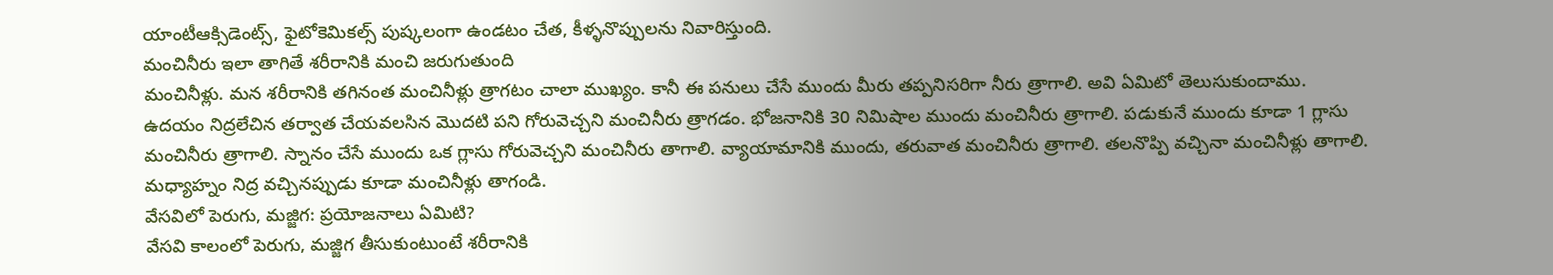యాంటీఆక్సిడెంట్స్, ఫైటోకెమికల్స్ పుష్కలంగా ఉండటం చేత, కీళ్ళనొప్పులను నివారిస్తుంది.
మంచినీరు ఇలా తాగితే శరీరానికి మంచి జరుగుతుంది
మంచినీళ్లు. మన శరీరానికి తగినంత మంచినీళ్లు త్రాగటం చాలా ముఖ్యం. కానీ ఈ పనులు చేసే ముందు మీరు తప్పనిసరిగా నీరు త్రాగాలి. అవి ఏమిటో తెలుసుకుందాము. ఉదయం నిద్రలేచిన తర్వాత చేయవలసిన మొదటి పని గోరువెచ్చని మంచినీరు త్రాగడం. భోజనానికి 30 నిమిషాల ముందు మంచినీరు త్రాగాలి. పడుకునే ముందు కూడా 1 గ్లాసు మంచినీరు త్రాగాలి. స్నానం చేసే ముందు ఒక గ్లాసు గోరువెచ్చని మంచినీరు తాగాలి. వ్యాయామానికి ముందు, తరువాత మంచినీరు త్రాగాలి. తలనొప్పి వచ్చినా మంచినీళ్లు తాగాలి. మధ్యాహ్నం నిద్ర వచ్చినప్పుడు కూడా మంచినీళ్లు తాగండి.
వేసవిలో పెరుగు, మజ్జిగ: ప్రయోజనాలు ఏమిటి?
వేసవి కాలంలో పెరుగు, మజ్జిగ తీసుకుంటుంటే శరీరానికి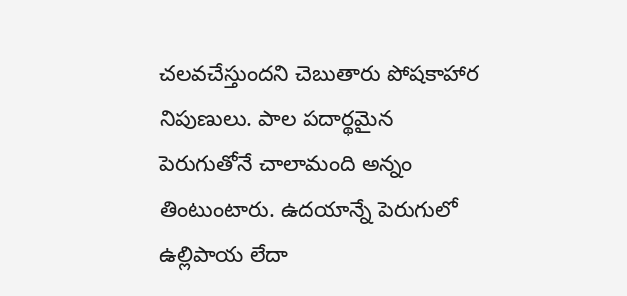చలవచేస్తుందని చెబుతారు పోషకాహార నిపుణులు. పాల పదార్థమైన పెరుగుతోనే చాలామంది అన్నం తింటుంటారు. ఉదయాన్నే పెరుగులో ఉల్లిపాయ లేదా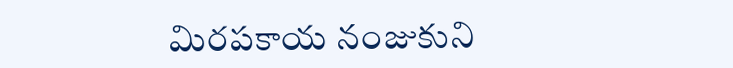మిరపకాయ నంజుకుని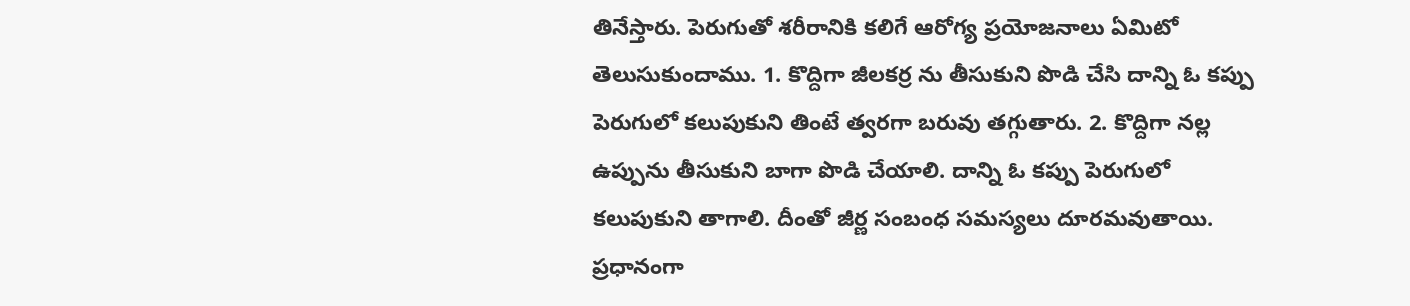తినేస్తారు. పెరుగుతో శరీరానికి కలిగే ఆరోగ్య ప్రయోజనాలు ఏమిటో తెలుసుకుందాము. 1. కొద్దిగా జీలకర్ర ను తీసుకుని పొడి చేసి దాన్ని ఓ కప్పు పెరుగులో కలుపుకుని తింటే త్వరగా బరువు తగ్గుతారు. 2. కొద్దిగా నల్ల ఉప్పును తీసుకుని బాగా పొడి చేయాలి. దాన్ని ఓ కప్పు పెరుగులో కలుపుకుని తాగాలి. దీంతో జీర్ణ సంబంధ సమస్యలు దూరమవుతాయి. ప్రధానంగా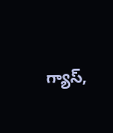గ్యాస్,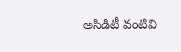అసిడిటీ వంటివి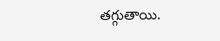తగ్గుతాయి.